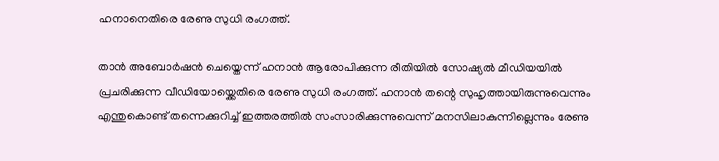ഹനാനെതിരെ രേണു സുധി രംഗത്ത്.

താൻ അബോർഷൻ ചെയ്തെന്ന് ഹനാൻ ആരോപിക്കുന്ന രീതിയിൽ സോഷ്യൽ മീഡിയയിൽ പ്രചരിക്കുന്ന വീഡിയോയ്ക്കെതിരെ രേണു സുധി രംഗത്ത്. ഹനാൻ തന്റെ സുഹൃത്തായിരുന്നുവെന്നും എന്തുകൊണ്ട് തന്നെക്കുറിച്ച് ഇത്തരത്തിൽ സംസാരിക്കുന്നുവെന്ന് മനസിലാകുന്നില്ലെന്നും രേണു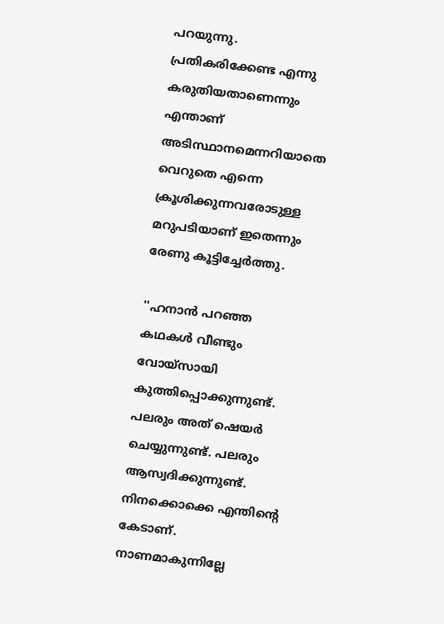പറയുന്നു. പ്രതികരിക്കേണ്ട എന്നു കരുതിയതാണെന്നും എന്താണ് അടിസ്ഥാനമെന്നറിയാതെ വെറുതെ എന്നെ ക്രൂശിക്കുന്നവരോടുള്ള മറുപടിയാണ് ഇതെന്നും രേണു കൂട്ടിച്ചേർത്തു.

''ഹനാൻ പറഞ്ഞ കഥകൾ വീണ്ടും വോയ്സായി കുത്തിപ്പൊക്കുന്നുണ്ട്. പലരും അത് ഷെയർ ചെയ്യുന്നുണ്ട്. പലരും ആസ്വദിക്കുന്നുണ്ട്. നിനക്കൊക്കെ എന്തിന്റെ കേടാണ്. നാണമാകുന്നില്ലേ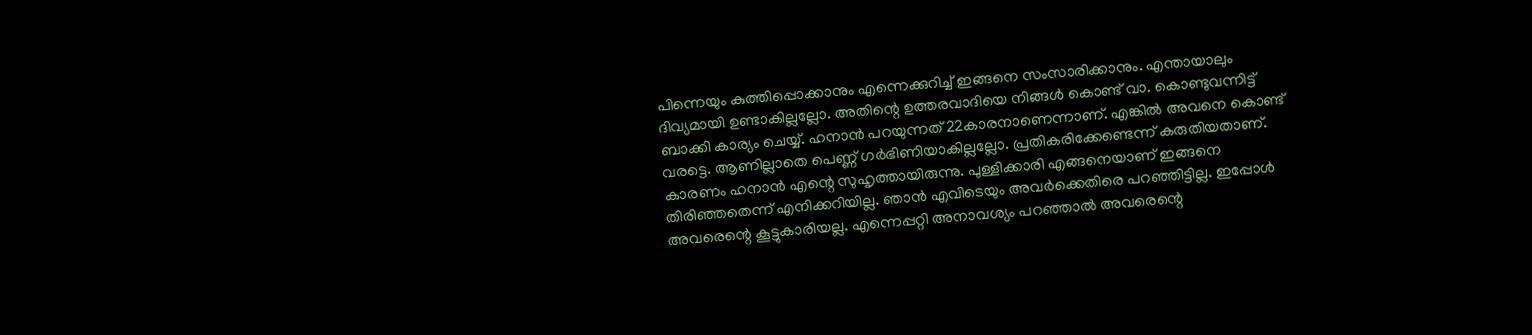പിന്നെയും കുത്തിപ്പൊക്കാനും എന്നെക്കുറിച്ച് ഇങ്ങനെ സംസാരിക്കാനും. എന്തായാലും ദിവ്യമായി ഉണ്ടാകില്ലല്ലോ. അതിന്റെ ഉത്തരവാദിയെ നിങ്ങൾ കൊണ്ട് വാ. കൊണ്ടുവന്നിട്ട് ബാക്കി കാര്യം ചെയ്യ്. ഹനാൻ പറയുന്നത് 22കാരനാണെന്നാണ്. എങ്കിൽ അവനെ കൊണ്ട് വരട്ടെ. ആണില്ലാതെ പെണ്ണ് ഗർഭിണിയാകില്ലല്ലോ. പ്രതികരിക്കേണ്ടെന്ന് കരുതിയതാണ്. കാരണം ഹനാൻ എന്റെ സുഹൃത്തായിരുന്നു. പുള്ളിക്കാരി എങ്ങനെയാണ് ഇങ്ങനെ തിരിഞ്ഞതെന്ന് എനിക്കറിയില്ല. ഞാൻ എവിടെയും അവർക്കെതിരെ പറഞ്ഞിട്ടില്ല. ഇപ്പോൾ അവരെന്റെ കൂട്ടുകാരിയല്ല. എന്നെപ്പറ്റി അനാവശ്യം പറഞ്ഞാൽ അവരെന്റെ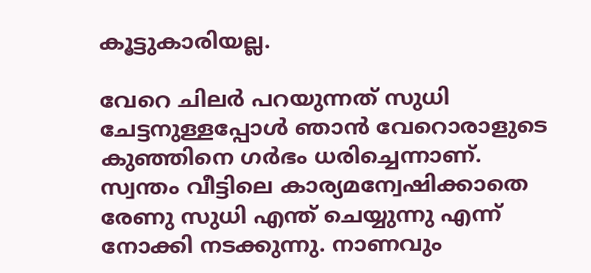കൂട്ടുകാരിയല്ല.

വേറെ ചിലർ പറയുന്നത് സുധി ചേട്ടനുള്ളപ്പോൾ ഞാൻ വേറൊരാളുടെ കുഞ്ഞിനെ ഗർഭം ധരിച്ചെന്നാണ്. സ്വന്തം വീട്ടിലെ കാര്യമന്വേഷിക്കാതെ രേണു സുധി എന്ത് ചെയ്യുന്നു എന്ന് നോക്കി നടക്കുന്നു. നാണവും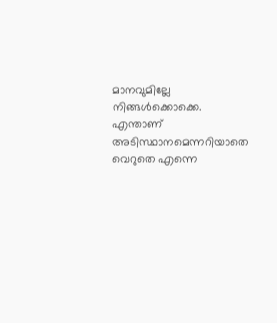മാനവുമില്ലേ നിങ്ങൾക്കൊക്കെ. എന്താണ് അടിസ്ഥാനമെന്നറിയാതെ വെറുതെ എന്നെ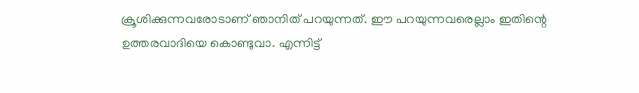ക്രൂശിക്കുന്നവരോടാണ് ഞാനിത് പറയുന്നത്. ഈ പറയുന്നവരെല്ലാം ഇതിന്റെ ഉത്തരവാദിയെ കൊണ്ടുവാ. എന്നിട്ട്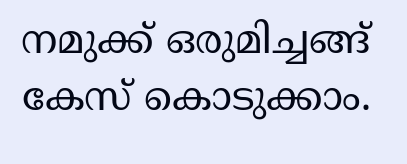നമുക്ക് ഒരുമിച്ചങ്ങ് കേസ് കൊടുക്കാം.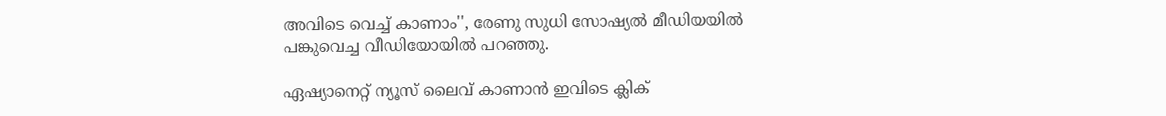അവിടെ വെച്ച് കാണാം'', രേണു സുധി സോഷ്യൽ മീഡിയയിൽ പങ്കുവെച്ച വീഡിയോയിൽ പറഞ്ഞു.

ഏഷ്യാനെറ്റ് ന്യൂസ് ലൈവ് കാണാന്‍ ഇവിടെ ക്ലിക്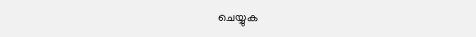ചെയ്യുക